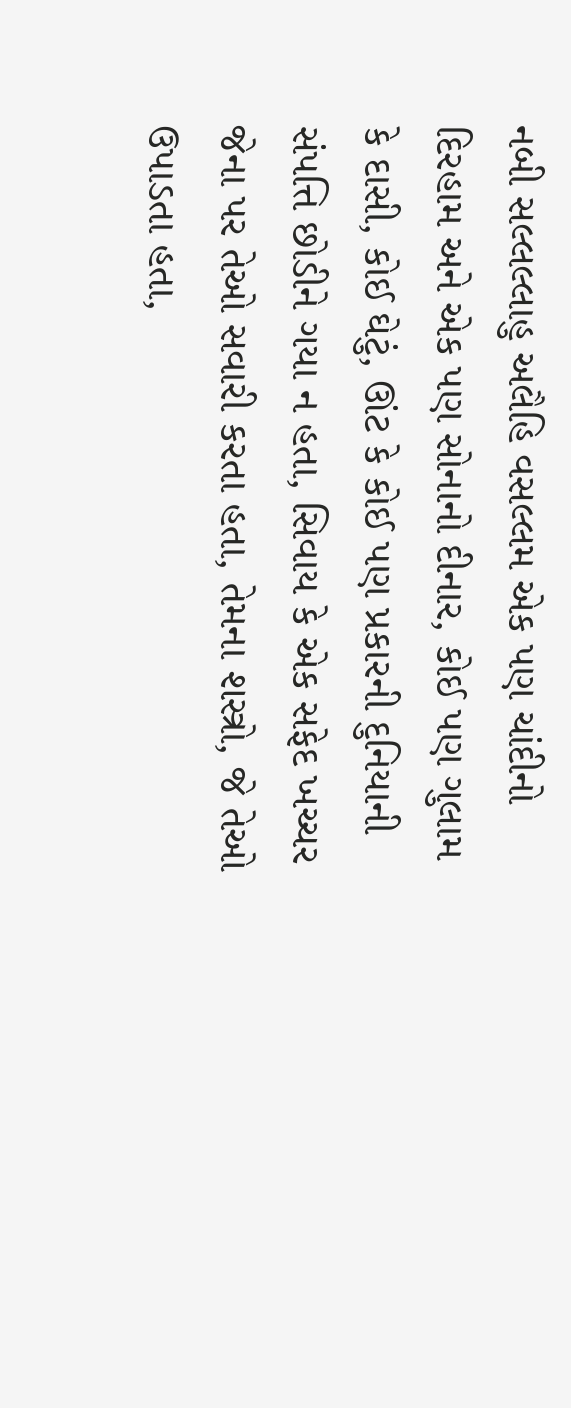નબી સલ્લલ્લાહુ અલૈહિ વસલ્લમ એક પણ ચાંદીનો દિરહામ અને એક પણ સોનાનો દીનાર, કોઈ પણ ગુલામ કે દાસી, કોઈ ઘેટું, ઊંટ કે કોઈ પણ પ્રકારની દુનિયાની સંપત્તિ છોડીને ગયા ન હતા, સિવાય કે એક સફેદ ખચ્ચર જેના પર તેઓ સવારી કરતા હતા, તેમના શસ્ત્રો, જે તેઓ ઉપાડતા હતા,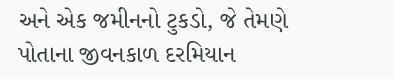અને એક જમીનનો ટુકડો, જે તેમણે પોતાના જીવનકાળ દરમિયાન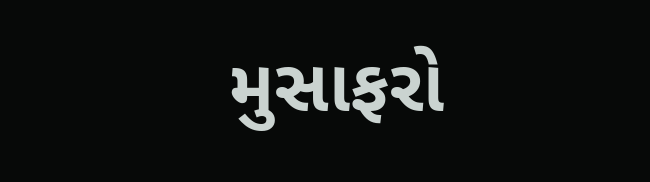મુસાફરો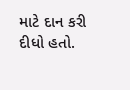માટે દાન કરી દીધો હતો.